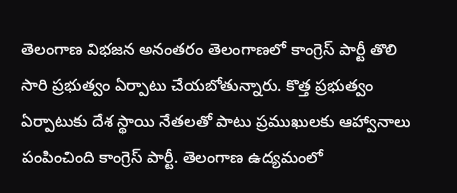తెలంగాణ విభజన అనంతరం తెలంగాణలో కాంగ్రెస్ పార్టీ తొలి సారి ప్రభుత్వం ఏర్పాటు చేయబోతున్నారు. కొత్త ప్రభుత్వం ఏర్పాటుకు దేశ స్థాయి నేతలతో పాటు ప్రముఖులకు ఆహ్వానాలు పంపించింది కాంగ్రెస్ పార్టీ. తెలంగాణ ఉద్యమంలో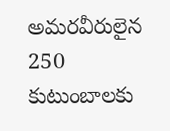అమరవీరులైన 250 కుటుంబాలకు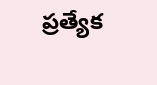ప్రత్యేక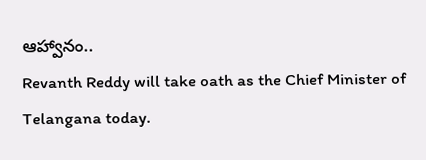ఆహ్వానం..
Revanth Reddy will take oath as the Chief Minister of Telangana today.